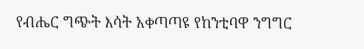የብሔር ግጭት እሳት አቀጣጣዩ የከንቲባዋ ንግግር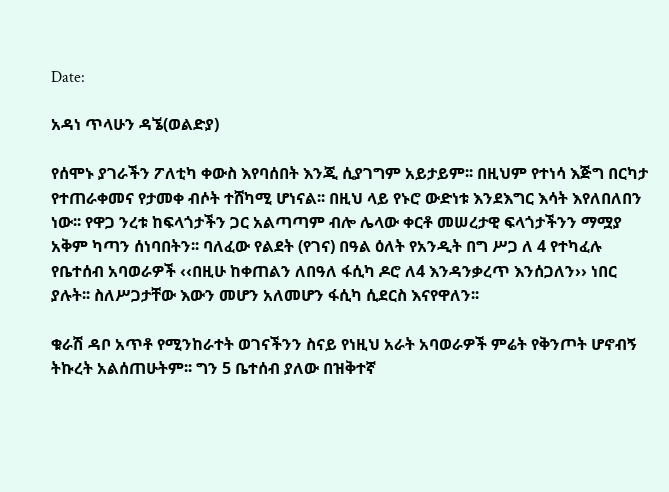Date:

አዳነ ጥላሁን ዳኜ(ወልድያ)

የሰሞኑ ያገራችን ፖለቲካ ቀውስ እየባሰበት እንጂ ሲያገግም አይታይም፡፡ በዚህም የተነሳ እጅግ በርካታ የተጠራቀመና የታመቀ ብሶት ተሸካሚ ሆነናል፡፡ በዚህ ላይ የኑሮ ውድነቱ እንደእግር እሳት እየለበለበን ነው፡፡ የዋጋ ንረቱ ከፍላጎታችን ጋር አልጣጣም ብሎ ሌላው ቀርቶ መሠረታዊ ፍላጎታችንን ማሟያ አቅም ካጣን ሰነባበትን፡፡ ባለፈው የልደት (የገና) በዓል ዕለት የአንዲት በግ ሥጋ ለ 4 የተካፈሉ የቤተሰብ አባወራዎች ‹‹በዚሁ ከቀጠልን ለበዓለ ፋሲካ ዶሮ ለ4 እንዳንቃረጥ እንሰጋለን›› ነበር ያሉት፡፡ ስለሥጋታቸው እውን መሆን አለመሆን ፋሲካ ሲደርስ እናየዋለን፡፡

ቁራሽ ዳቦ አጥቶ የሚንከራተት ወገናችንን ስናይ የነዚህ አራት አባወራዎች ምሬት የቅንጦት ሆኖብኝ ትኩረት አልሰጠሁትም፡፡ ግን 5 ቤተሰብ ያለው በዝቅተኛ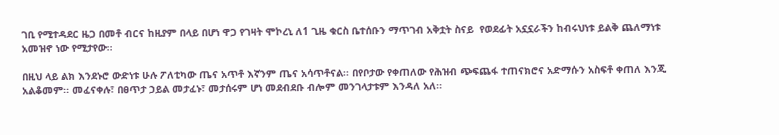ገቢ የሚተዳደር ዜጋ በመቶ ብርና ከዚያም በላይ በሆነ ዋጋ የገዛት ሞኮረኒ ለ1 ጊዜ ቁርስ ቤተሰቡን ማጥገብ አቅቷት ስናይ  የወደፊት አኗኗራችን ከብሩህነቱ ይልቅ ጨለማነቱ አመዝኖ ነው የሚታየው፡፡

በዚህ ላይ ልክ እንደኑሮ ውድነቱ ሁሉ ፖለቲካው ጤና አጥቶ እኛንም ጤና አሳጥቶናል፡፡ በየቦታው የቀጠለው የሕዝብ ጭፍጨፋ ተጠናክሮና አድማሱን አስፍቶ ቀጠለ እንጂ አልቆመም፡፡ መፈናቀሉ፣ በፀጥታ ኃይል መታፈኑ፣ መታሰሩም ሆነ መደብደቡ ብሎም መንገላታቱም እንዳለ አለ፡፡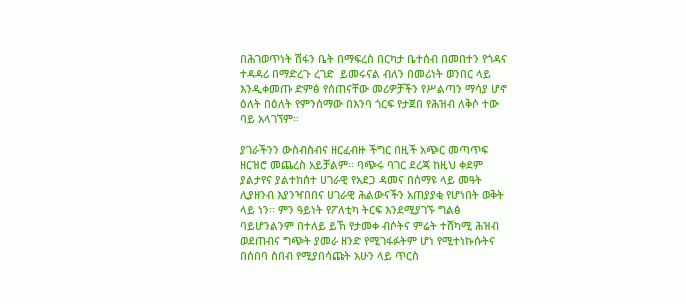በሕገወጥነት ሽፋን ቤት በማፍረስ በርካታ ቤተሰብ በመበተን የጎዳና ተዳዳሪ በማድረጉ ረገድ  ይመሩናል ብለን በመሪነት ወንበር ላይ እንዲቀመጡ ድምፅ የሰጠናቸው መሪዎቻችን የሥልጣን ማሳያ ሆኖ ዕለት በዕለት የምንሰማው በእንባ ጎርፍ የታጀበ የሕዝብ ለቅሶ ተው ባይ አላገኘም፡፡

ያገራችንን ውስብስብና ዘርፈብዙ ችግር በዚች አጭር መጣጥፍ ዘርዝሮ መጨረስ አይቻልም፡፡ ባጭሩ ባገር ደረጃ ከዚህ ቀደም ያልታየና ያልተከሰተ ሀገራዊ የአደጋ ዳመና በሰማዩ ላይ መዓት ሊያዘንብ እያንዣበበና ሀገራዊ ሕልውናችን አጠያያቂ የሆነበት ወቅት ላይ ነን፡፡ ምን ዓይነት የፖለቲካ ትርፍ እንደሚያገኙ ግልፅ ባይሆንልንም በተለይ ይኸ የታመቀ ብሶትና ምሬት ተሸካሚ ሕዝብ ወደጠብና ግጭት ያመራ ዘንድ የሚገፋፉትም ሆነ የሚተነኩሱትና በሰበባ ስበብ የሚያበሳጩት አሁን ላይ ጥርስ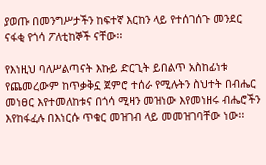ያወጡ በመንግሥታችን ከፍተኛ እርከን ላይ የተሰገሰጉ መንደር ናፋቂ የጎሳ ፖለቲከኞች ናቸው፡፡

የእነዚህ ባለሥልጣናት እኩይ ድርጊት ይበልጥ አስከፊነቱ የጨመረውም ከጥቃቅኗ ጀምሮ ተሰራ የሚሉትን ስህተት በብሔር መነፀር እየተመለከቱና በጎሳ ሚዛን መዝነው እየመነዘሩ ብሔሮችን እየከፋፈሉ በእነርሱ ጥቁር መዝገብ ላይ መመዝገባቸው ነው፡፡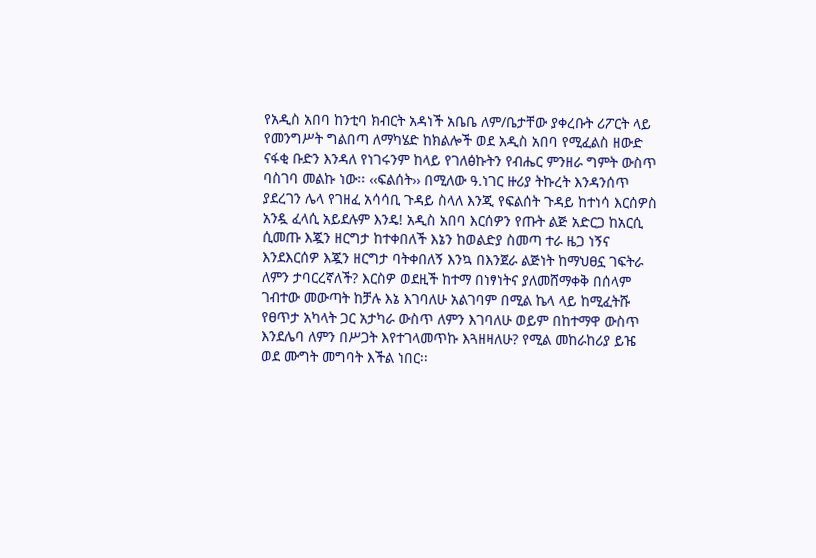የአዲስ አበባ ከንቲባ ክብርት አዳነች አቤቤ ለም/ቤታቸው ያቀረቡት ሪፖርት ላይ የመንግሥት ግልበጣ ለማካሄድ ከክልሎች ወደ አዲስ አበባ የሚፈልስ ዘውድ ናፋቂ ቡድን እንዳለ የነገሩንም ከላይ የገለፅኩትን የብሔር ምንዘራ ግምት ውስጥ ባስገባ መልኩ ነው፡፡ ‹‹ፍልሰት›› በሚለው ዓ.ነገር ዙሪያ ትኩረት እንዳንሰጥ ያደረገን ሌላ የገዘፈ አሳሳቢ ጉዳይ ስላለ እንጂ የፍልሰት ጉዳይ ከተነሳ እርሰዎስ አንዷ ፈላሲ አይደሉም እንዴ! አዲስ አበባ እርሰዎን የጡት ልጅ አድርጋ ከአርሲ ሲመጡ እጇን ዘርግታ ከተቀበለች እኔን ከወልድያ ስመጣ ተራ ዜጋ ነኝና እንደእርሰዎ እጇን ዘርግታ ባትቀበለኝ እንኳ በእንጀራ ልጅነት ከማህፀኗ ገፍትራ ለምን ታባርረኛለች? እርስዎ ወደዚች ከተማ በነፃነትና ያለመሸማቀቅ በሰላም ገብተው መውጣት ከቻሉ እኔ እገባለሁ አልገባም በሚል ኬላ ላይ ከሚፈትሹ የፀጥታ አካላት ጋር አታካራ ውስጥ ለምን እገባለሁ ወይም በከተማዋ ውስጥ እንደሌባ ለምን በሥጋት እየተገላመጥኩ እጓዘዛለሁ? የሚል መከራከሪያ ይዤ ወደ ሙግት መግባት እችል ነበር፡፡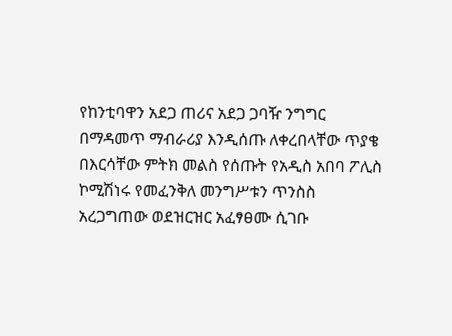የከንቲባዋን አደጋ ጠሪና አደጋ ጋባዥ ንግግር በማዳመጥ ማብራሪያ እንዲሰጡ ለቀረበላቸው ጥያቄ በእርሳቸው ምትክ መልስ የሰጡት የአዲስ አበባ ፖሊስ ኮሚሽነሩ የመፈንቅለ መንግሥቱን ጥንስስ አረጋግጠው ወደዝርዝር አፈፃፀሙ ሲገቡ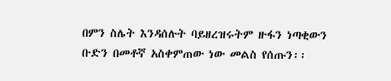በምን ስሌት እንዳሰሉት ባይዘረዝሩትም ዙፋን ነጣቂውን  ቡድን በመቶኛ አስቀምጠው ነው መልስ የሰጡን፡፡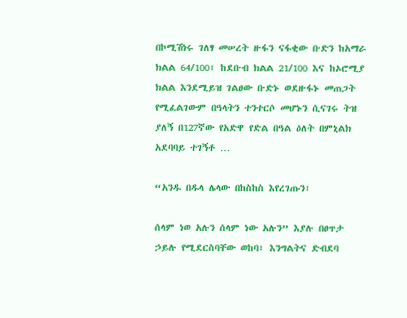በኮሚሽነሩ ገለፃ መሠረት ዙፋን ናፋቂው ቡድን ከአማራ ክልል 64/100፣ ከደቡብ ክልል 21/100 እና ከኦሮሚያ ክልል እንደሚይዝ ገልፀው ቡድኑ ወደዙፋኑ መጠጋት የሚፈልገውም በዓላትን ተንተርሶ መሆኑን ሲናገሩ ትዝ ያለኝ በ127ኛው የአድዋ የድል በዓል ዕለት በምኒልክ አደባባይ ተገኝቶ …

“አንዱ በዱላ ሌላው በከስከስ እየረገጡን፣

ሰላም ነወ አሉን ሰላም ነው አሉን” እያሉ በፀጥታ ኃይሉ የሚደርስባቸው ወከባ፣ እንግልትና ድብደባ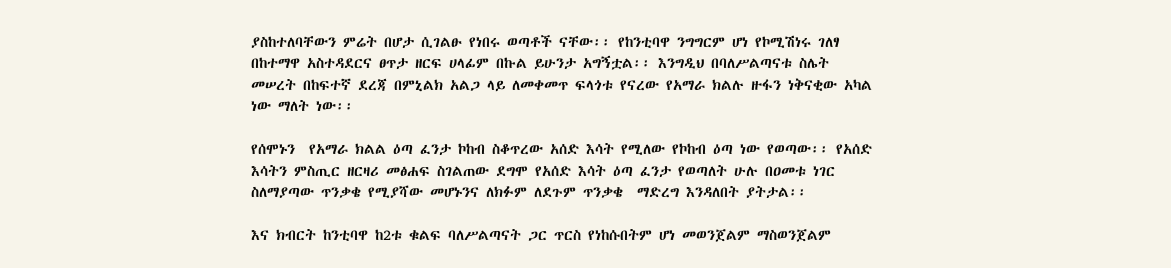ያስከተለባቸውን ምሬት በሆታ ሲገልፁ የነበሩ ወጣቶች ናቸው፡፡ የከንቲባዋ ንግግርም ሆነ የኮሚሽነሩ ገለፃ በከተማዋ አስተዳደርና ፀጥታ ዘርፍ ሀላፊም በኩል ይሁንታ አግኝቷል፡፡ እንግዲህ በባለሥልጣናቱ ስሌት መሠረት በከፍተኛ ደረጃ በምኒልክ አልጋ ላይ ለመቀመጥ ፍላጎቱ የናረው የአማራ ክልሉ ዙፋን ነቅናቂው አካል ነው ማለት ነው፡፡

የሰሞኑን  የአማራ ክልል ዕጣ ፈንታ ኮከብ ስቆጥረው አሰድ እሳት የሚለው የኮከብ ዕጣ ነው የወጣው፡፡ የአሰድ እሳትን ምስጢር ዘርዛሪ መፅሐፍ ስገልጠው ደግሞ የአሰድ እሳት ዕጣ ፈንታ የወጣለት ሁሉ በዐመቱ ነገር ስለማያጣው ጥንቃቄ የሚያሻው መሆኑንና ለክፉም ለደጉም ጥንቃቄ  ማድረግ እንዳለበት ያትታል፡፡

እና ክብርት ከንቲባዋ ከ2ቱ ቁልፍ ባለሥልጣናት ጋር ጥርስ የነከሱበትም ሆነ መወንጀልም ማስወንጀልም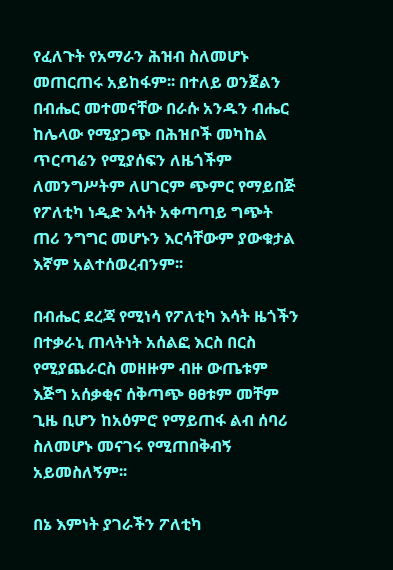የፈለጉት የአማራን ሕዝብ ስለመሆኑ መጠርጠሩ አይከፋም፡፡ በተለይ ወንጀልን በብሔር መተመናቸው በራሱ አንዱን ብሔር ከሌላው የሚያጋጭ በሕዝቦች መካከል ጥርጣሬን የሚያሰፍን ለዜጎችም ለመንግሥትም ለሀገርም ጭምር የማይበጅ የፖለቲካ ነዲድ እሳት አቀጣጣይ ግጭት ጠሪ ንግግር መሆኑን እርሳቸውም ያውቁታል እኛም አልተሰወረብንም፡፡

በብሔር ደረጃ የሚነሳ የፖለቲካ እሳት ዜጎችን በተቃራኒ ጠላትነት አሰልፎ እርስ በርስ የሚያጨራርስ መዘዙም ብዙ ውጤቱም እጅግ አሰቃቂና ሰቅጣጭ ፀፀቱም መቸም ጊዜ ቢሆን ከአዕምሮ የማይጠፋ ልብ ሰባሪ ስለመሆኑ መናገሩ የሚጠበቅብኝ አይመስለኝም፡፡

በኔ እምነት ያገራችን ፖለቲካ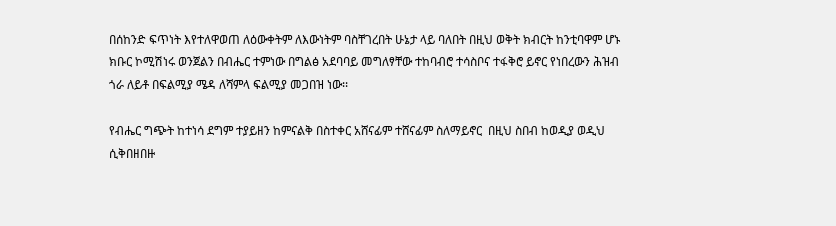በሰከንድ ፍጥነት እየተለዋወጠ ለዕውቀትም ለእውነትም ባስቸገረበት ሁኔታ ላይ ባለበት በዚህ ወቅት ክብርት ከንቲባዋም ሆኑ ክቡር ኮሚሽነሩ ወንጀልን በብሔር ተምነው በግልፅ አደባባይ መግለፃቸው ተከባብሮ ተሳስቦና ተፋቅሮ ይኖር የነበረውን ሕዝብ ጎራ ለይቶ በፍልሚያ ሜዳ ለሻምላ ፍልሚያ መጋበዝ ነው፡፡

የብሔር ግጭት ከተነሳ ደግም ተያይዘን ከምናልቅ በስተቀር አሸናፊም ተሸናፊም ስለማይኖር  በዚህ ስበብ ከወዲያ ወዲህ ሲቅበዘበዙ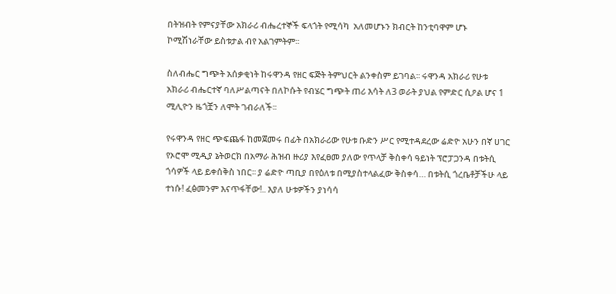በትዝብት የምናያቸው አክራሪ ብሔረተኞች ፍላጎት የሚሳካ  አለመሆኑን ክብርት ከንቲባዋም ሆኑ ኮሚሽነራቸው ይስቱታል ብየ አልገምትም፡፡

ስለብሔር ግጭት አሰቃቂነት ከሩዋንዳ የዘር ፍጅት ትምህርት ልንቀስም ይገባል፡፡ ሩዋንዳ አክራሪ የሁቱ አክራሪ ብሔርተኛ ባለሥልጣናት በለኮሱት የብሄር ግጭት ጠሪ እሳት ለ3 ወራት ያህል የምድር ሲዖል ሆና 1 ሚሊዮን ዜጎቿን ለሞት ገብራለች፡፡

የሩዋንዳ የዘር ጭፍጨፋ ከመጀመሩ በፊት በአክራሪው የሁቱ ቡድን ሥር የሚተዳደረው ሬድዮ አሁን በኛ ሀገር የኦሮሞ ሚዲያ ኔትወርክ በአማራ ሕዝብ ዙሪያ እየፈፀመ ያለው የጥላቻ ቅስቀሳ ዓይነት ፕሮፓጋንዳ በቱትሲ ጎሳዎች ላይ ይቀሰቅስ ነበር፡፡ ያ ሬድዮ ጣቢያ በየዕለቱ በሚያስተላልፈው ቅስቀሳ… በቱትሲ ጎረቤቶቻችሁ ላይ ተነሱ! ፈፅመንም እናጥፋቸው!.. እያለ ሁቱዎችን ያነሳሳ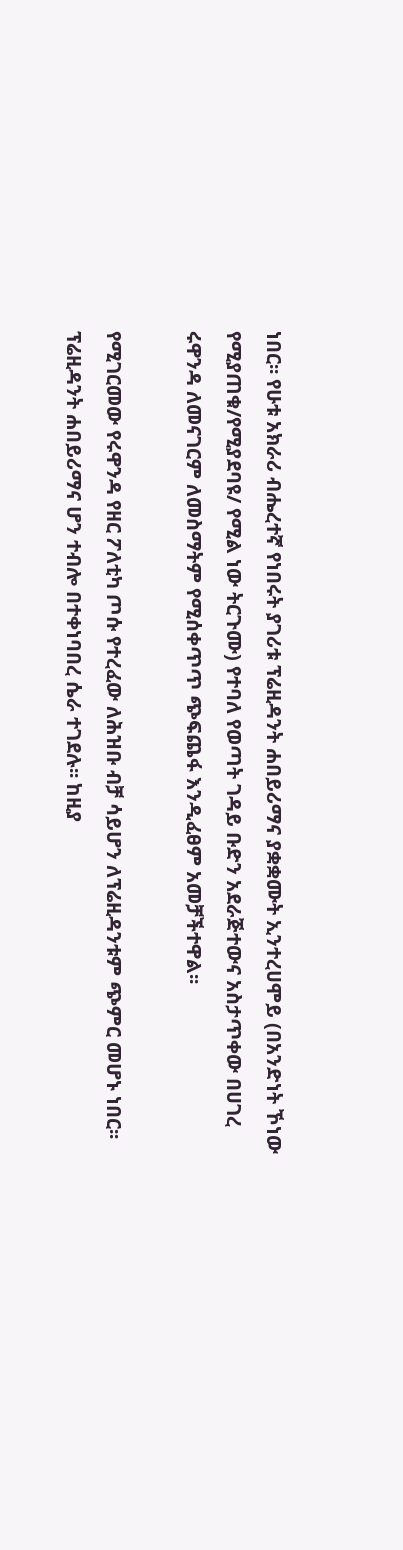ነበር፡፡ የሁቱ አክራሪ ብሔረተኛ የነበሩት ያገሪቱ ፕሬዚዳንት ሐበይሪማና ያቋቋሙት ኢንተረሀሞይ (በአንድነት ኾነው የሚያጠቁ/የሚያደባዩ/ የሚል ነው ትርጉሙ) የተባለ የወጣት ገዳይ ቡድን አደራጅተውና አስታጥቀው በሀገረ ሩዋንዳ ለመናገርም ለመስማትም የሚሰቀጥጥ ጭፍጨፋ እንዲፈፀም አመቻችተዋል፡፡

የሚገርመው የሩዋንዳ የዘር ፖለቲካ ጦሱ የተረፈው ለሕዝቡ ብቻ ሳይሆን ለፕሬዚዳንቱም ጭምር መሆኑ ነበር፡፡ ፕሬዚዳንት ሐበይሪማና ሆን ተብሎ በተቀነባበረ ሴራ ተገደሉ፡፡ ከዚያ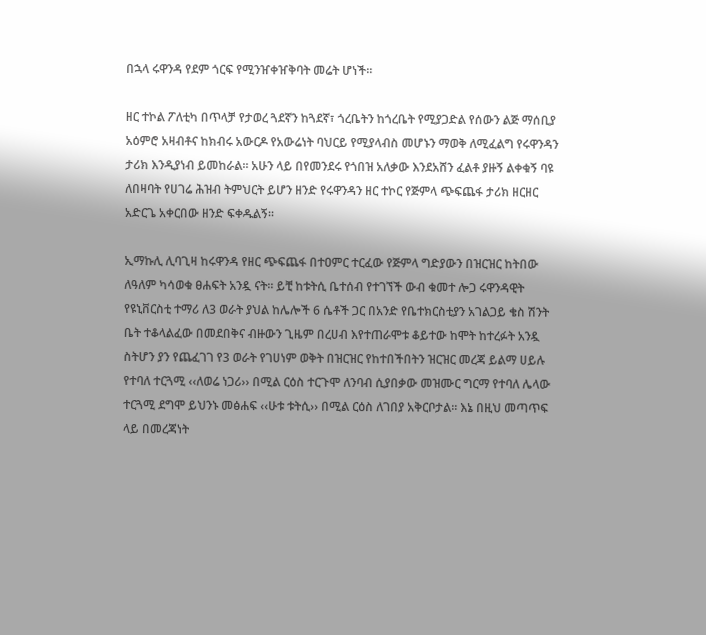በኋላ ሩዋንዳ የደም ጎርፍ የሚንዠቀዠቅባት መሬት ሆነች፡፡

ዘር ተኮል ፖለቲካ በጥላቻ የታወረ ጓደኛን ከጓደኛ፣ ጎረቤትን ከጎረቤት የሚያጋድል የሰውን ልጅ ማሰቢያ አዕምሮ አዛብቶና ከክብሩ አውርዶ የአውሬነት ባህርይ የሚያላብስ መሆኑን ማወቅ ለሚፈልግ የሩዋንዳን ታሪክ እንዲያነብ ይመከራል፡፡ አሁን ላይ በየመንደሩ የጎበዝ አለቃው እንደአሸን ፈልቶ ያዙኝ ልቀቁኝ ባዩ ለበዛባት የሀገሬ ሕዝብ ትምህርት ይሆን ዘንድ የሩዋንዳን ዘር ተኮር የጅምላ ጭፍጨፋ ታሪክ ዘርዘር አድርጌ አቀርበው ዘንድ ፍቀዱልኝ፡፡

ኢማኩሊ ሊባጊዛ ከሩዋንዳ የዘር ጭፍጨፋ በተዐምር ተርፈው የጅምላ ግድያውን በዝርዝር ከትበው ለዓለም ካሳወቁ ፀሐፍት አንዷ ናት፡፡ ይቺ ከቱትሲ ቤተሰብ የተገኘች ውብ ቁመተ ሎጋ ሩዋንዳዊት የዩኒቨርስቲ ተማሪ ለ3 ወራት ያህል ከሌሎች 6 ሴቶች ጋር በአንድ የቤተክርስቲያን አገልጋይ ቄስ ሽንት ቤት ተቆላልፈው በመደበቅና ብዙውን ጊዜም በረሀብ እየተጠራሞቱ ቆይተው ከሞት ከተረፉት አንዷ ስትሆን ያን የጨፈገገ የ3 ወራት የገሀነም ወቅት በዝርዝር የከተበችበትን ዝርዝር መረጃ ይልማ ሀይሉ የተባለ ተርጓሚ ‹‹ለወሬ ነጋሪ›› በሚል ርዕስ ተርጉሞ ለንባብ ሲያበቃው መዝሙር ግርማ የተባለ ሌላው ተርጓሚ ደግሞ ይህንኑ መፅሐፍ ‹‹ሁቱ ቱትሲ›› በሚል ርዕስ ለገበያ አቅርቦታል፡፡ እኔ በዚህ መጣጥፍ ላይ በመረጃነት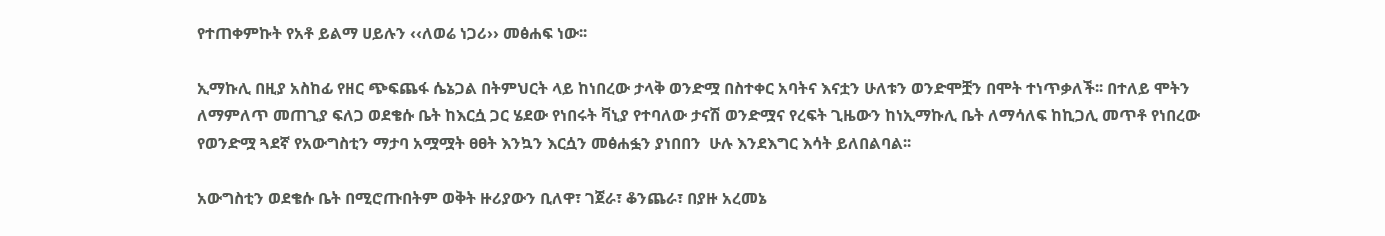የተጠቀምኩት የአቶ ይልማ ሀይሉን ‹‹ለወሬ ነጋሪ›› መፅሐፍ ነው፡፡

ኢማኩሊ በዚያ አስከፊ የዘር ጭፍጨፋ ሴኔጋል በትምህርት ላይ ከነበረው ታላቅ ወንድሟ በስተቀር አባትና እናቷን ሁለቱን ወንድሞቿን በሞት ተነጥቃለች፡፡ በተለይ ሞትን ለማምለጥ መጠጊያ ፍለጋ ወደቄሱ ቤት ከእርሷ ጋር ሄደው የነበሩት ቫኒያ የተባለው ታናሽ ወንድሟና የረፍት ጊዜውን ከነኢማኩሊ ቤት ለማሳለፍ ከኪጋሊ መጥቶ የነበረው የወንድሟ ጓደኛ የአውግስቲን ማታባ አሟሟት ፀፀት እንኳን እርሷን መፅሐፏን ያነበበን  ሁሉ እንደእግር እሳት ይለበልባል፡፡

አውግስቲን ወደቄሱ ቤት በሚሮጡበትም ወቅት ዙሪያውን ቢለዋ፣ ገጀራ፣ ቆንጨራ፣ በያዙ አረመኔ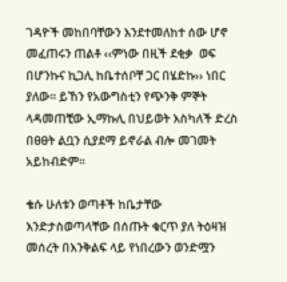ገዳዮች መከበባቸውን እንደተመለከተ ሰው ሆኖ መፈጠሩን ጠልቶ ‹‹ምነው በዚች ደቂቃ  ወፍ በሆንኩና ኪጋሊ ከቤተሰቦቸ ጋር በሄድኩ›› ነበር ያለው፡፡ ይኸን የአውግስቲን የጭንቅ ምኞት ላዳመጠቺው ኢማኩሊ በህይወት እስካለች ድረስ በፀፀት ልቧን ሲያደማ ይኖራል ብሎ መገመት አይከብድም፡፡

ቄሱ ሁለቱን ወጣቶች ከቤታቸው እንድታስወጣላቸው በሰጡት ቁርጥ ያለ ትዕዛዝ መሰረት በእንቅልፍ ላይ የነበረውን ወንድሟን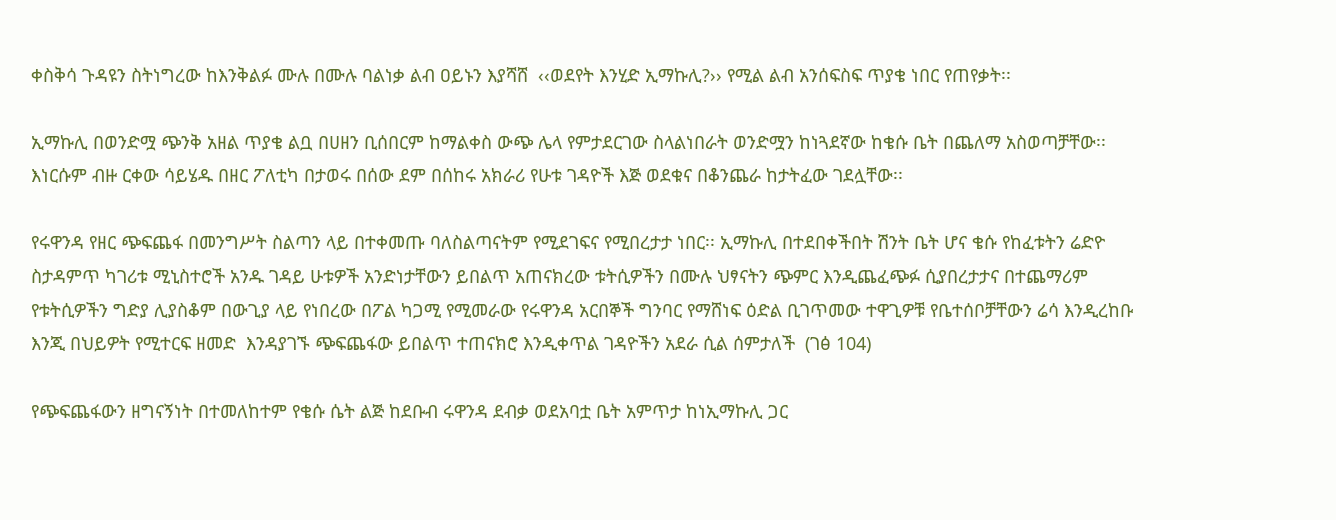ቀስቅሳ ጉዳዩን ስትነግረው ከእንቅልፉ ሙሉ በሙሉ ባልነቃ ልብ ዐይኑን እያሻሸ  ‹‹ወደየት እንሂድ ኢማኩሊ?›› የሚል ልብ አንሰፍስፍ ጥያቄ ነበር የጠየቃት፡፡

ኢማኩሊ በወንድሟ ጭንቅ አዘል ጥያቄ ልቧ በሀዘን ቢሰበርም ከማልቀስ ውጭ ሌላ የምታደርገው ስላልነበራት ወንድሟን ከነጓደኛው ከቄሱ ቤት በጨለማ አስወጣቻቸው፡፡ እነርሱም ብዙ ርቀው ሳይሄዱ በዘር ፖለቲካ በታወሩ በሰው ደም በሰከሩ አክራሪ የሁቱ ገዳዮች እጅ ወደቁና በቆንጨራ ከታትፈው ገደሏቸው፡፡

የሩዋንዳ የዘር ጭፍጨፋ በመንግሥት ስልጣን ላይ በተቀመጡ ባለስልጣናትም የሚደገፍና የሚበረታታ ነበር፡፡ ኢማኩሊ በተደበቀችበት ሽንት ቤት ሆና ቄሱ የከፈቱትን ሬድዮ ስታዳምጥ ካገሪቱ ሚኒስተሮች አንዱ ገዳይ ሁቱዎች አንድነታቸውን ይበልጥ አጠናክረው ቱትሲዎችን በሙሉ ህፃናትን ጭምር እንዲጨፈጭፉ ሲያበረታታና በተጨማሪም የቱትሲዎችን ግድያ ሊያስቆም በውጊያ ላይ የነበረው በፖል ካጋሚ የሚመራው የሩዋንዳ አርበኞች ግንባር የማሸነፍ ዕድል ቢገጥመው ተዋጊዎቹ የቤተሰቦቻቸውን ሬሳ እንዲረከቡ እንጂ በህይዎት የሚተርፍ ዘመድ  እንዳያገኙ ጭፍጨፋው ይበልጥ ተጠናክሮ እንዲቀጥል ገዳዮችን አደራ ሲል ሰምታለች  (ገፅ 104)

የጭፍጨፋውን ዘግናኝነት በተመለከተም የቄሱ ሴት ልጅ ከደቡብ ሩዋንዳ ደብቃ ወደአባቷ ቤት አምጥታ ከነኢማኩሊ ጋር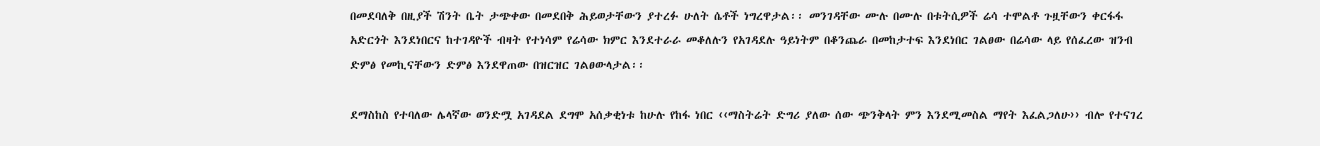በመደባለቅ በዚያች ሽንት ቤት ታጭቀው በመደበቅ ሕይወታቸውን ያተረፉ ሁለት ሴቶች ነግረዋታል፡፡ መንገዳቸው ሙሉ በሙሉ በቱትሲዎች ሬሳ ተሞልቶ ጉዟቸውን ቀርፋፋ አድርጎት እንደነበርና ከተገዳዮች ብዛት የተነሳም የሬሳው ክምር እንደተራራ መቆለሉን የአገዳደሉ ዓይነትም በቆንጨራ በመከታተፍ እንደነበር ገልፀው በሬሳው ላይ የሰፈረው ዝንብ ድምፅ የመኪናቸውን ድምፅ እንደዋጠው በዝርዝር ገልፀውላታል፡፡

ደማስከስ የተባለው ሌላኛው ወንድሟ አገዳደል ደግሞ አሰቃቂነቱ ከሁሉ የከፋ ነበር ‹‹ማስትሬት ድግሪ ያለው ሰው ጭንቅላት ምን እንደሚመስል ማየት እፈልጋለሁ›› ብሎ የተናገረ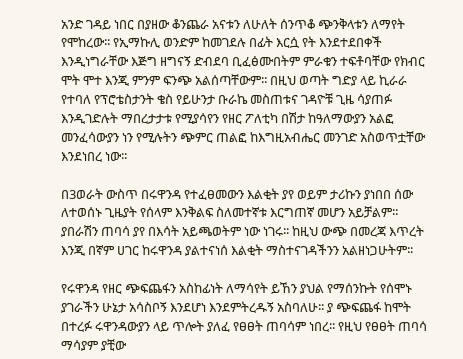አንድ ገዳይ ነበር በያዘው ቆንጨራ አናቱን ለሁለት ሰንጥቆ ጭንቅላቱን ለማየት የሞከረው፡፡ የኢማኩሊ ወንድም ከመገደሉ በፊት እርሷ የት እንደተደበቀች እንዲነግራቸው እጅግ ዘግናኝ ድብደባ ቢፈፅሙበትም ምራቁን ተፍቶባቸው የክብር ሞት ሞተ እንጂ ምንም ፍንጭ አልሰጣቸውም፡፡ በዚህ ወጣት ግድያ ላይ ኪራራ የተባለ የፕሮቴስታንት ቄስ የይሁንታ ቡራኬ መስጠቱና ገዳዮቹ ጊዜ ሳያጠፉ እንዲገድሉት ማበረታታቱ የሚያሳየን የዘር ፖለቲካ በሽታ ከዓለማውያን አልፎ መንፈሳውያን ነን የሚሉትን ጭምር ጠልፎ ከእግዚአብሔር መንገድ አስወጥቷቸው እንደነበረ ነው፡፡

በ3ወራት ውስጥ በሩዋንዳ የተፈፀመውን እልቂት ያየ ወይም ታሪኩን ያነበበ ሰው ለተወሰኑ ጊዜያት የሰላም እንቅልፍ ስለመተኛቱ እርግጠኛ መሆን አይቻልም፡፡ ያበራሽን ጠባሳ ያየ በእሳት አይጫወትም ነው ነገሩ፡፡ ከዚህ ውጭ በመረጃ እጥረት እንጂ በኛም ሀገር ከሩዋንዳ ያልተናነሰ እልቂት ማስተናገዳችንን አልዘነጋሁትም፡፡

የሩዋንዳ የዘር ጭፍጨፋን አስከፊነት ለማሳየት ይኸን ያህል የማሰንኩት የሰሞኑ ያገራችን ሁኔታ አሳስቦኝ እንደሆነ እንደምትረዱኝ አስባለሁ፡፡ ያ ጭፍጨፋ ከሞት በተረፉ ሩዋንዳውያን ላይ ጥሎት ያለፈ የፀፀት ጠባሳም ነበረ፡፡ የዚህ የፀፀት ጠባሳ ማሳያም ያቺው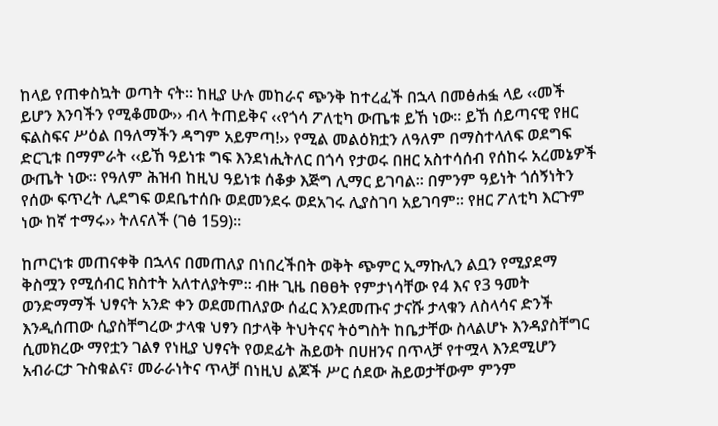ከላይ የጠቀስኳት ወጣት ናት፡፡ ከዚያ ሁሉ መከራና ጭንቅ ከተረፈች በኋላ በመፅሐፏ ላይ ‹‹መች ይሆን እንባችን የሚቆመው›› ብላ ትጠይቅና ‹‹የጎሳ ፖለቲካ ውጤቱ ይኸ ነው፡፡ ይኸ ሰይጣናዊ የዘር ፍልስፍና ሥዕል በዓለማችን ዳግም አይምጣ!›› የሚል መልዕክቷን ለዓለም በማስተላለፍ ወደግፍ ድርጊቱ በማምራት ‹‹ይኸ ዓይነቱ ግፍ እንደነሒትለር በጎሳ የታወሩ በዘር አስተሳሰብ የሰከሩ አረመኔዎች ውጤት ነው፡፡ የዓለም ሕዝብ ከዚህ ዓይነቱ ሰቆቃ እጅግ ሊማር ይገባል፡፡ በምንም ዓይነት ጎሰኝነትን የሰው ፍጥረት ሊደግፍ ወደቤተሰቡ ወደመንደሩ ወደአገሩ ሊያስገባ አይገባም፡፡ የዘር ፖለቲካ እርጉም ነው ከኛ ተማሩ›› ትለናለች (ገፅ 159)፡፡

ከጦርነቱ መጠናቀቅ በኋላና በመጠለያ በነበረችበት ወቅት ጭምር ኢማኩሊን ልቧን የሚያደማ ቅስሟን የሚሰብር ክስተት አለተለያትም፡፡ ብዙ ጊዜ በፀፀት የምታነሳቸው የ4 እና የ3 ዓመት ወንድማማች ህፃናት አንድ ቀን ወደመጠለያው ሰፈር እንደመጡና ታናሹ ታላቁን ለስላሳና ድንች እንዲሰጠው ሲያስቸግረው ታላቁ ህፃን በታላቅ ትህትናና ትዕግስት ከቤታቸው ስላልሆኑ እንዳያስቸግር ሲመክረው ማየቷን ገልፃ የነዚያ ህፃናት የወደፊት ሕይወት በሀዘንና በጥላቻ የተሟላ እንደሚሆን አብራርታ ጉስቁልና፣ መራራነትና ጥላቻ በነዚህ ልጆች ሥር ሰደው ሕይወታቸውም ምንም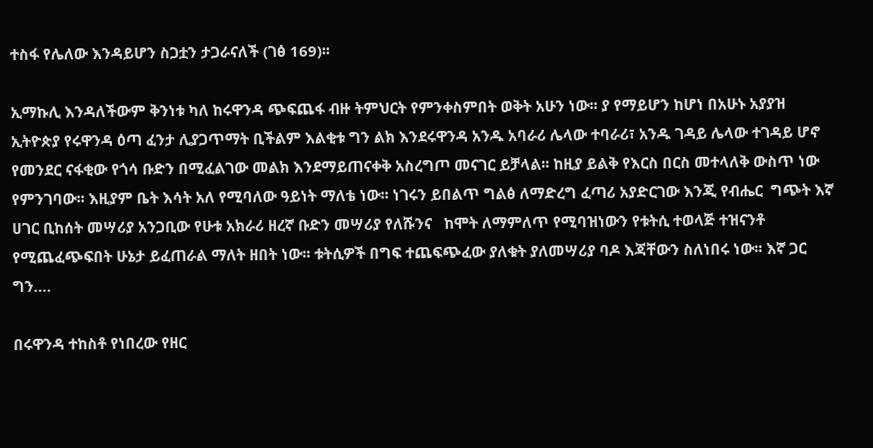ተስፋ የሌለው እንዳይሆን ስጋቷን ታጋራናለች (ገፅ 169)፡፡

ኢማኩሊ እንዳለችውም ቅንነቱ ካለ ከሩዋንዳ ጭፍጨፋ ብዙ ትምህርት የምንቀስምበት ወቅት አሁን ነው፡፡ ያ የማይሆን ከሆነ በአሁኑ አያያዝ ኢትዮጵያ የሩዋንዳ ዕጣ ፈንታ ሊያጋጥማት ቢችልም እልቂቱ ግን ልክ እንደሩዋንዳ አንዱ አባራሪ ሌላው ተባራሪ፣ አንዱ ገዳይ ሌላው ተገዳይ ሆኖ የመንደር ናፋቂው የጎሳ ቡድን በሚፈልገው መልክ እንደማይጠናቀቅ አስረግጦ መናገር ይቻላል፡፡ ከዚያ ይልቅ የእርስ በርስ መተላለቅ ውስጥ ነው የምንገባው፡፡ እዚያም ቤት እሳት አለ የሚባለው ዓይነት ማለቴ ነው፡፡ ነገሩን ይበልጥ ግልፅ ለማድረግ ፈጣሪ አያድርገው እንጂ የብሔር  ግጭት እኛ ሀገር ቢከሰት መሣሪያ አንጋቢው የሁቱ አክራሪ ዘረኛ ቡድን መሣሪያ የለሹንና   ከሞት ለማምለጥ የሚባዝነውን የቱትሲ ተወላጅ ተዝናንቶ የሚጨፈጭፍበት ሁኔታ ይፈጠራል ማለት ዘበት ነው፡፡ ቱትሲዎች በግፍ ተጨፍጭፈው ያለቁት ያለመሣሪያ ባዶ እጃቸውን ስለነበሩ ነው፡፡ እኛ ጋር ግን….

በሩዋንዳ ተከስቶ የነበረው የዘር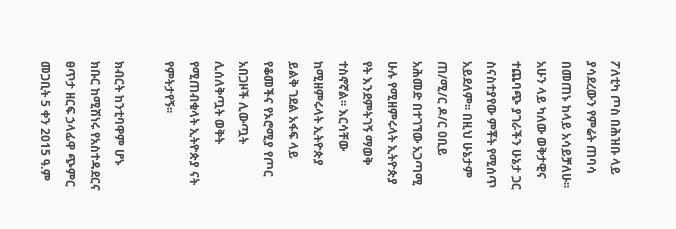ፖለቲካ ጦስ በሕዝቡ ላይ ያሳደረውን የምሬት ጠባሳ በመጠኑ ከላይ አሳይቻለሁ፡፡ አሁን ላይ ካለው ወቅታዊና ተጨባጭ ያገራችን ሁኔታ ጋር ስናስተያየው ምቾት የሚሰጥ አይደለም፡፡ በዚህ ሁኔታም ጠ/ሚ/ር ዶ/ር ዐቢይ አሕመድ በተገኘው አጋጣሚ ሁሉ የሚዘምሩላት ኢትዮጵያ የት እንደምትገኝ ማወቅ ተስኖኛል፡፡ እርሳቸው ከሚዘምሩላት ኢትዮጵያ ይልቅ ገደል አፋፍ ላይ የቆመችና የኦሮሚያ የጦር አበጋዞች ሊውጧት ሊሰለቅጧት ወቅት የሚጠብቁላት ኢትዮጵያ ናት የምትታየኝ፡፡

ክብርት ከንቲባዋም ሆኑ ክቡር ከሚሽነሩ የአስተዳደርና ፀጥታ ዘርፍ ኃላፊዋ ጭምር መጋቢት 5 ቀን 2015 ዓ.ም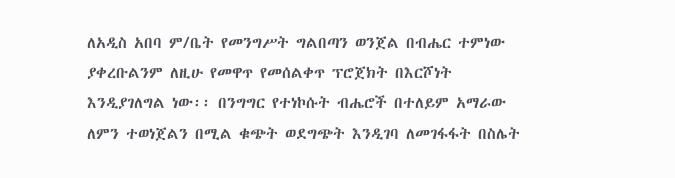ለአዲስ አበባ ም/ቤት የመንግሥት ግልበጣን ወንጀል በብሔር ተምነው ያቀረቡልንም ለዚሁ የመዋጥ የመሰልቀጥ ፕሮጀክት በእርሾነት እንዲያገለግል ነው፡፡ በንግግር የተነኮሱት ብሔሮች በተለይም አማራው ለምን ተወነጀልን በሚል ቁጭት ወደግጭት እንዲገባ ለመገፋፋት በስሌት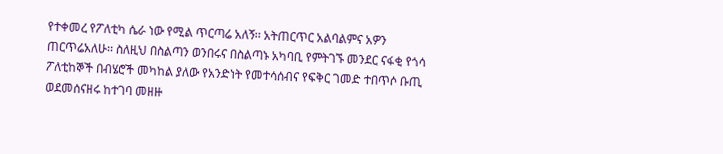የተቀመረ የፖለቲካ ሴራ ነው የሚል ጥርጣሬ አለኝ፡፡ አትጠርጥር አልባልምና አዎን ጠርጥሬአለሁ፡፡ ስለዚህ በስልጣን ወንበሩና በስልጣኑ አካባቢ የምትገኙ መንደር ናፋቂ የጎሳ ፖለቲከኞች በብሄሮች መካከል ያለው የአንድነት የመተሳሰብና የፍቅር ገመድ ተበጥሶ ቡጢ ወደመሰናዘሩ ከተገባ መዘዙ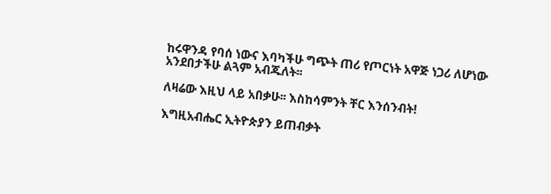ከሩዋንዳ የባሰ ነውና እባካችሁ ግጭት ጠሪ የጦርነት አዋጅ ነጋሪ ለሆነው አንደበታችሁ ልጓም አብጁለት፡፡

ለዛሬው እዚህ ላይ አበቃሁ፡፡ እስከሳምንት ቸር እንሰንብት!

እግዚአብሔር ኢትዮጵያን ይጠብቃት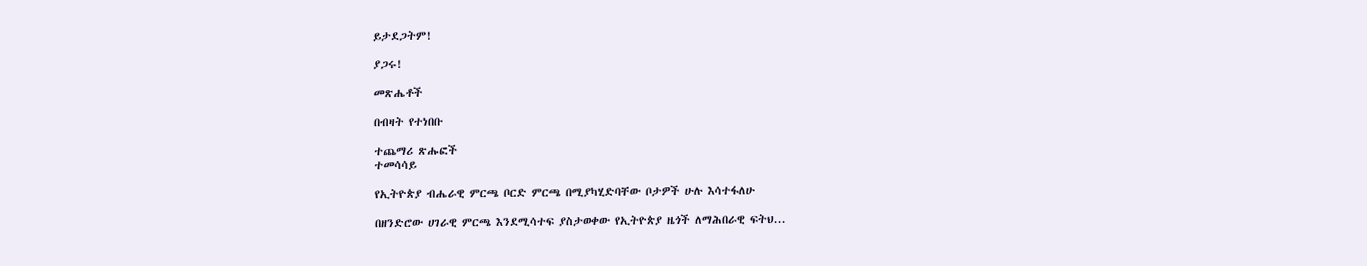ይታደጋትም!

ያጋሩ!

መጽሔቶች

በብዛት የተነበቡ

ተጨማሪ ጽሑፎች
ተመሳሳይ

የኢትዮጵያ ብሔራዊ ምርጫ ቦርድ ምርጫ በሚያካሂድባቸው ቦታዎች ሁሉ እሳተፋለሁ

በዘንድሮው ሀገራዊ ምርጫ እንደሚሳተፍ ያስታወቀው የኢትዮጵያ ዜጎች ለማሕበራዊ ፍትህ...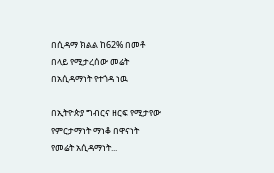በሲዳማ ክልል ከ62% በመቶ በላይ የሚታረሰው መሬት በአሲዳማነት የተጎዳ ነዉ

በኢትዮጵያ ግብርና ዘርፍ የሚታየው የምርታማነት ማነቆ በዋናነት የመሬት አሲዳማነት...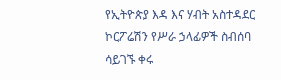የኢትዮጵያ እዳ እና ሃብት አስተዳደር ኮርፖሬሽን የሥራ ኃላፊዎች ስብሰባ ሳይገኙ ቀሩ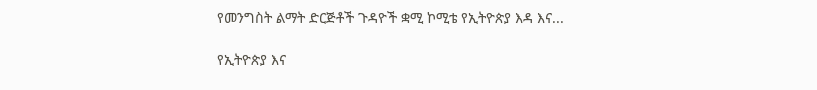የመንግስት ልማት ድርጅቶች ጉዳዮች ቋሚ ኮሚቴ የኢትዮጵያ እዳ እና...

የኢትዮጵያ እና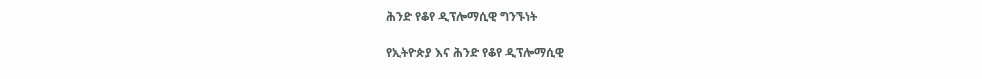ሕንድ የቆየ ዲፕሎማሲዊ ግንኙነት

የኢትዮጵያ እና ሕንድ የቆየ ዲፕሎማሲዊ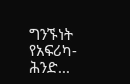ግንኙነት የአፍሪካ-ሕንድ...